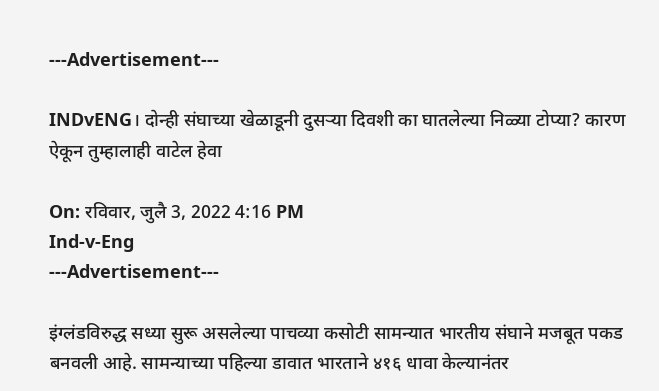---Advertisement---

INDvENG। दोन्ही संघाच्या खेळाडूनी दुसऱ्या दिवशी का घातलेल्या निळ्या टोप्या? कारण ऐकून तुम्हालाही वाटेल हेवा

On: रविवार, जुलै 3, 2022 4:16 PM
Ind-v-Eng
---Advertisement---

इंग्लंडविरुद्ध सध्या सुरू असलेल्या पाचव्या कसोटी सामन्यात भारतीय संघाने मजबूत पकड बनवली आहे. सामन्याच्या पहिल्या डावात भारताने ४१६ धावा केल्यानंतर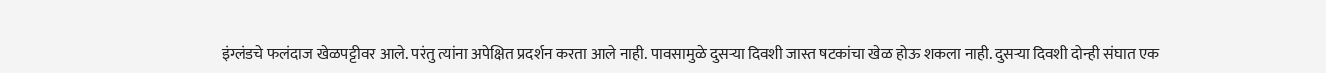इंग्लंडचे फलंदाज खेळपट्टीवर आले. परंतु त्यांना अपेक्षित प्रदर्शन करता आले नाही. पावसामुळे दुसऱ्या दिवशी जास्त षटकांचा खेळ होऊ शकला नाही. दुसऱ्या दिवशी दोन्ही संघात एक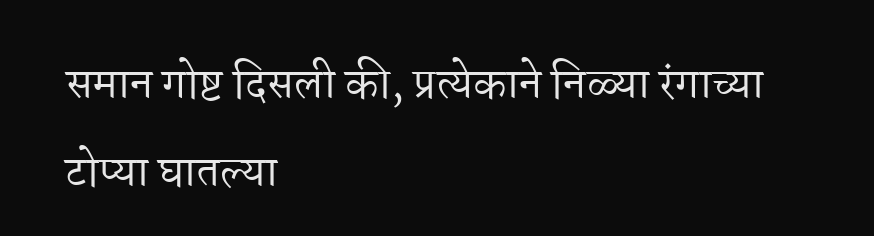समान गोष्ट दिसली की, प्रत्येकाने निळ्या रंगाच्या टोप्या घातल्या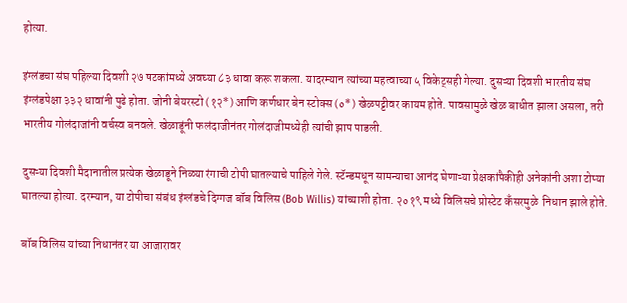होत्या.

इंग्लंडचा संघ पहिल्या दिवशी २७ षटकांमध्ये अवघ्या ८३ धावा करू शकला. यादरम्यान त्यांच्या महत्वाच्या ५ विकेट्सही गेल्या. दुसऱ्या दिवशी भारतीय संघ इंग्लंडपेक्षा ३३२ धावांनी पुढे होता. जोनी बेयरस्टो (१२*) आणि कर्णधार बेन स्टोक्स (०*) खेळपट्टीवर कायम होते. पावसामुळे खेळ बाधीत झाला असला, तरी भारतीय गोलंदाजांनी वर्चस्व बनवले. खेळाडूंनी फलंदाजीनंतर गोलंदाजीमध्येही त्यांची झाप पाडली.

दुसऱ्या दिवशी मैदानातील प्रत्येक खेळाडूने निळ्या रंगाची टोपी घातल्याचे पाहिले गेले. स्टॅन्डमधून सामन्याचा आनंद घेणाऱ्या प्रेक्षकांपैकीही अनेकांनी अशा टोप्या घातल्या होत्या. दरम्यान, या टोपीचा संबंध इंग्लंडचे दिग्गज बॉब विलिस (Bob Willis) यांच्याशी होता. २०१९ मध्ये विलिसचे प्रोस्टेट कॅंसरमुळे  निधान झाले होते.

बॉब विलिस यांच्या निधानंतर या आजारावर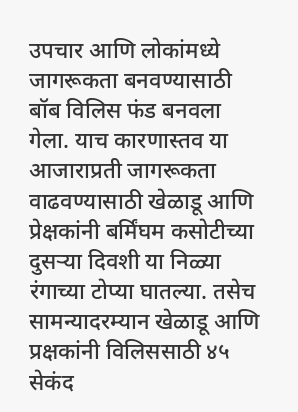उपचार आणि लोकांमध्ये जागरूकता बनवण्यासाठी बॉब विलिस फंड बनवला गेला. याच कारणास्तव या आजाराप्रती जागरूकता वाढवण्यासाठी खेळाडू आणि प्रेक्षकांनी बर्मिंघम कसोटीच्या दुसऱ्या दिवशी या निळ्या रंगाच्या टोप्या घातल्या. तसेच सामन्यादरम्यान खेळाडू आणि प्रक्षकांनी विलिससाठी ४५ सेकंद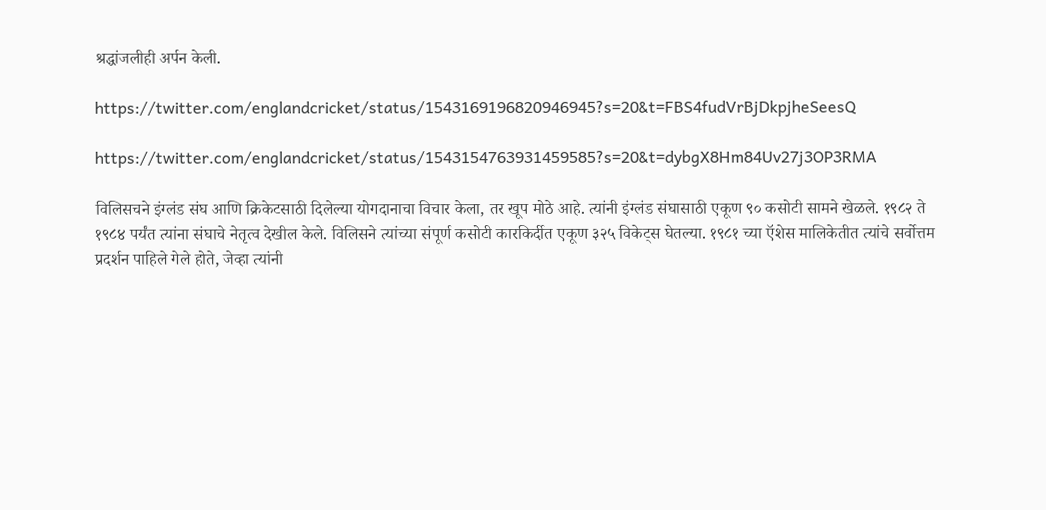श्रद्धांजलीही अर्पन केली.

https://twitter.com/englandcricket/status/1543169196820946945?s=20&t=FBS4fudVrBjDkpjheSeesQ

https://twitter.com/englandcricket/status/1543154763931459585?s=20&t=dybgX8Hm84Uv27j3OP3RMA

विलिसचने इंग्लंड संघ आणि क्रिकेटसाठी दिलेल्या योगदानाचा विचार केला, तर खूप मोठे आहे. त्यांनी इंग्लंड संघासाठी एकूण ९० कसोटी सामने खेळले. १९८२ ते १९८४ पर्यंत त्यांना संघाचे नेतृत्व देखील केले. विलिसने त्यांच्या संपूर्ण कसोटी कारकिर्दीत एकूण ३२५ विकेट्स घेतल्या. १९८१ च्या ऍशेस मालिकेतीत त्यांचे सर्वोत्तम प्रदर्शन पाहिले गेले होते, जेव्हा त्यांनी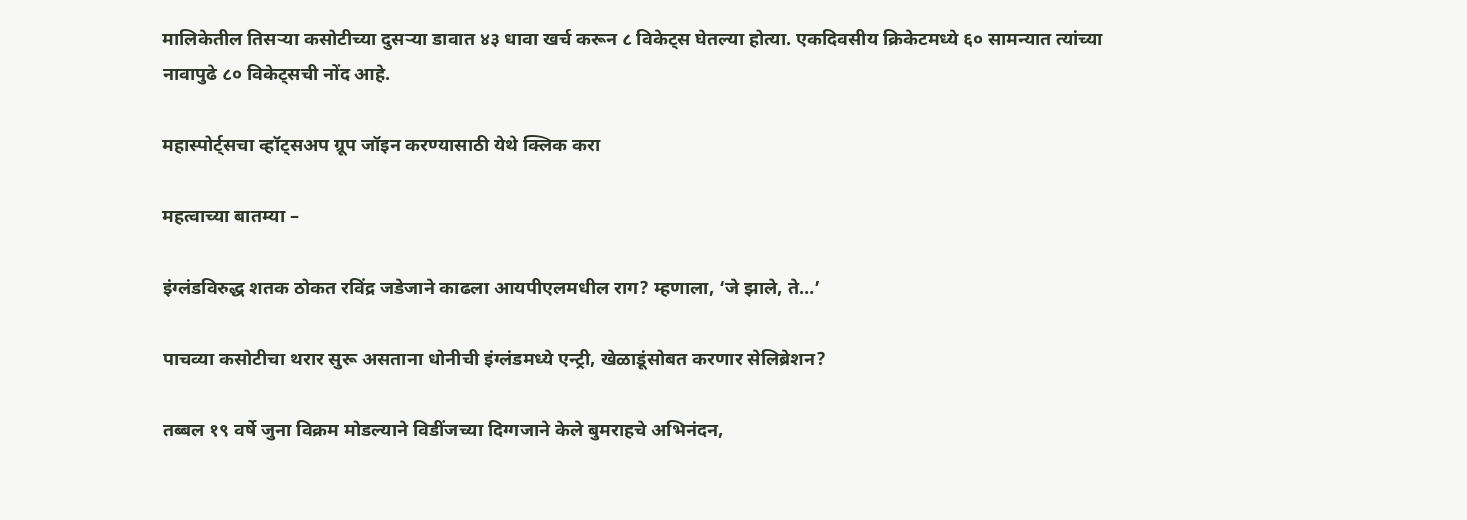मालिकेतील तिसऱ्या कसोटीच्या दुसऱ्या डावात ४३ धावा खर्च करून ८ विकेट्स घेतल्या होत्या. एकदिवसीय क्रिकेटमध्ये ६० सामन्यात त्यांच्या नावापुढे ८० विकेट्सची नोंद आहे.

महास्पोर्ट्सचा व्हॉट्सअप ग्रूप जॉइन करण्यासाठी येथे क्लिक करा

महत्वाच्या बातम्या –

इंग्लंडविरुद्ध शतक ठोकत रविंद्र जडेजाने काढला आयपीएलमधील राग? म्हणाला, ‘जे झाले, ते…’

पाचव्या कसोटीचा थरार सुरू असताना धोनीची इंग्लंडमध्ये एन्ट्री, खेळाडूंसोबत करणार सेलिब्रेशन?

तब्बल १९ वर्षे जुना विक्रम मोडल्याने विडींजच्या दिग्गजाने केले बुमराहचे अभिनंदन,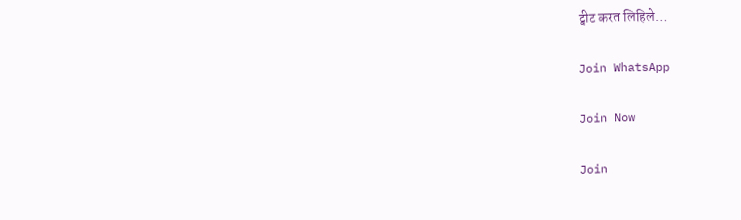ट्वीट करत लिहिले…

Join WhatsApp

Join Now

Join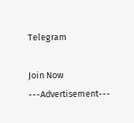Telegram

Join Now
---Advertisement---